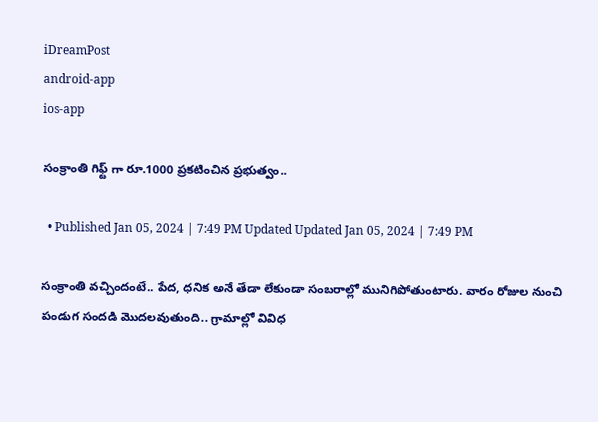iDreamPost
android-app
ios-app

సంక్రాంతి గిఫ్ట్ గా రూ.1000 ప్రకటించిన ప్రభుత్వం..

  • Published Jan 05, 2024 | 7:49 PM Updated Updated Jan 05, 2024 | 7:49 PM

సంక్రాంతి వచ్చిందంటే.. పేద, ధనిక అనే తేడా లేకుండా సంబరాల్లో మునిగిపోతుంటారు. వారం రోజుల నుంచి పండుగ సందడి మొదలవుతుంది.. గ్రామాల్లో వివిధ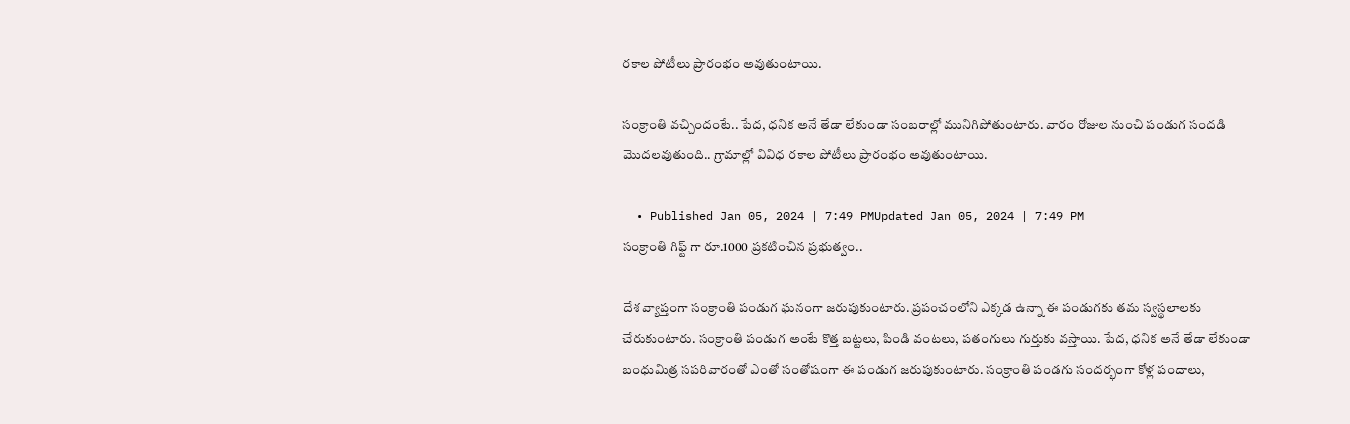రకాల పోటీలు ప్రారంభం అవుతుంటాయి.

సంక్రాంతి వచ్చిందంటే.. పేద, ధనిక అనే తేడా లేకుండా సంబరాల్లో మునిగిపోతుంటారు. వారం రోజుల నుంచి పండుగ సందడి మొదలవుతుంది.. గ్రామాల్లో వివిధ రకాల పోటీలు ప్రారంభం అవుతుంటాయి.

  • Published Jan 05, 2024 | 7:49 PMUpdated Jan 05, 2024 | 7:49 PM
సంక్రాంతి గిఫ్ట్ గా రూ.1000 ప్రకటించిన ప్రభుత్వం..

దేశ వ్యాప్తంగా సంక్రాంతి పండుగ ఘనంగా జరుపుకుంటారు. ప్రపంచంలోని ఎక్కడ ఉన్నా ఈ పండుగకు తమ స్వస్థలాలకు చేరుకుంటారు. సంక్రాంతి పండుగ అంటే కొత్త బట్టలు, పిండి వంటలు, పతంగులు గుర్తుకు వస్తాయి. పేద, ధనిక అనే తేడా లేకుండా బంధుమిత్ర సపరివారంతో ఎంతో సంతోషంగా ఈ పండుగ జరుపుకుంటారు. సంక్రాంతి పండగు సందర్భంగా కోళ్ల పందాలు,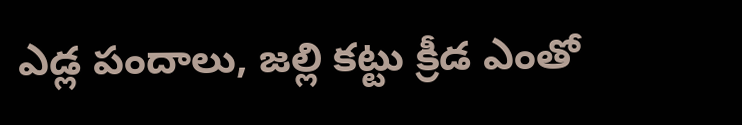ఎడ్ల పందాలు, జల్లి కట్టు క్రీడ ఎంతో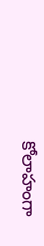కోలాహంగా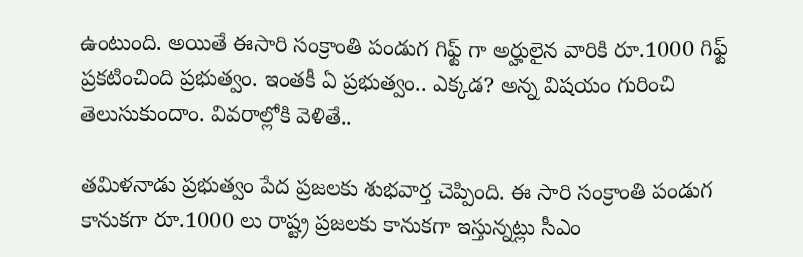ఉంటుంది. అయితే ఈసారి సంక్రాంతి పండుగ గిఫ్ట్ గా అర్హులైన వారికి రూ.1000 గిఫ్ట్ ప్రకటించింది ప్రభుత్వం. ఇంతకీ ఏ ప్రభుత్వం.. ఎక్కడ? అన్న విషయం గురించి తెలుసుకుందాం. వివరాల్లోకి వెళితే..

తమిళనాడు ప్రభుత్వం పేద ప్రజలకు శుభవార్త చెప్పింది. ఈ సారి సంక్రాంతి పండుగ కానుకగా రూ.1000 లు రాష్ట్ర ప్రజలకు కానుకగా ఇస్తున్నట్లు సీఎం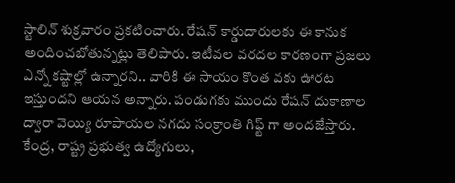స్టాలిన్ శుక్రవారం ప్రకటించారు. రేషన్ కార్డుదారులకు ఈ కానుక అందించబోతున్నట్లు తెలిపారు. ఇటీవల వరదల కారణంగా ప్రజలు ఎన్నో కష్టాల్లో ఉన్నారని.. వారికి ఈ సాయం కొంత వకు ఊరట ఇస్తుందని ఆయన అన్నారు. పండుగకు ముందు రేషన్ దుకాణాల ద్వారా వెయ్యి రూపాయల నగదు సంక్రాంతి గిఫ్ట్ గా అందజేస్తారు. కేంద్ర, రాష్ట్ర ప్రభుత్వ ఉద్యోగులు,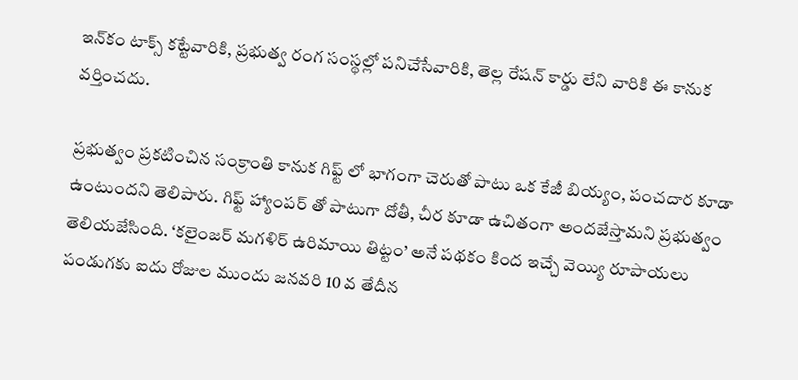ఇన్‌కం‌ టాక్స్ కట్టేవారికి, ప్రభుత్వ రంగ సంస్థల్లో పనిచేసేవారికి, తెల్ల రేషన్ కార్డు లేని వారికి ఈ కానుక వర్తించదు.

ప్రభుత్వం ప్రకటించిన సంక్రాంతి కానుక గిఫ్ట్ లో భాగంగా చెరుతో పాటు ఒక కేజీ బియ్యం, పంచదార కూడా ఉంటుందని తెలిపారు. గిఫ్ట్ హ్యాంపర్ తో పాటుగా దోతీ, చీర కూడా ఉచితంగా అందజేస్తామని ప్రభుత్వం తెలియజేసింది. ‘కలైంజర్ మగళిర్ ఉరిమాయి తిట్టం’ అనే పథకం కింద ఇచ్చే వెయ్యి రూపాయలు పండుగకు ఐదు రోజుల ముందు జనవరి 10 వ తేదీన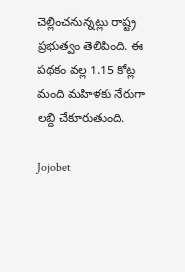చెల్లించనున్నట్లు రాష్ట్ర ప్రభుత్వం తెలిపింది. ఈ పథకం వల్ల 1.15 కోట్ల మంది మహిళకు నేరుగా లబ్ది చేకూరుతుంది.

Jojobet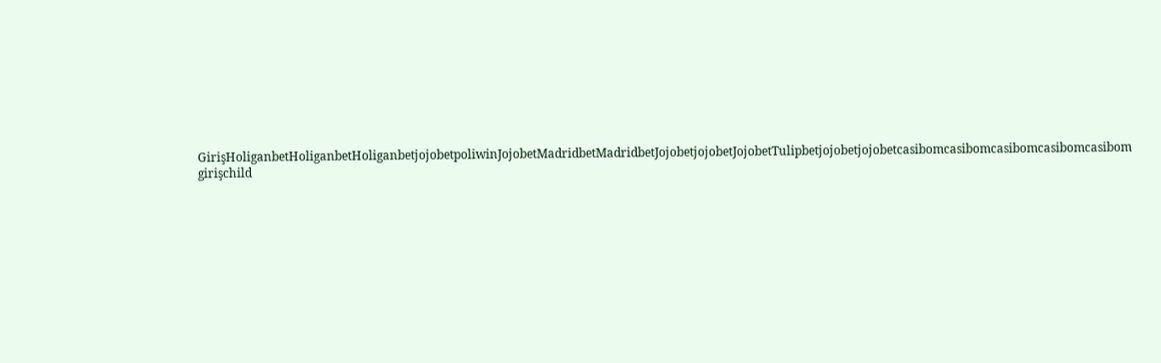GirişHoliganbetHoliganbetHoliganbetjojobetpoliwinJojobetMadridbetMadridbetJojobetjojobetJojobetTulipbetjojobetjojobetcasibomcasibomcasibomcasibomcasibom girişchild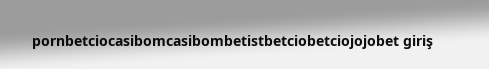pornbetciocasibomcasibombetistbetciobetciojojobet giriş